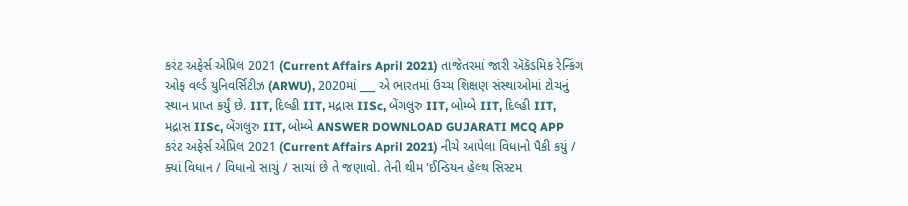કરંટ અફેર્સ એપ્રિલ 2021 (Current Affairs April 2021) તાજેતરમાં જારી ઍકૅડમિક રેન્કિંગ ઓફ વર્લ્ડ યુનિવર્સિટીઝ (ARWU), 2020માં ___ એ ભારતમાં ઉચ્ચ શિક્ષણ સંસ્થાઓમાં ટોચનું સ્થાન પ્રાપ્ત કર્યું છે. IIT, દિલ્હી IIT, મદ્રાસ IISc, બેંગલુરુ IIT, બોમ્બે IIT, દિલ્હી IIT, મદ્રાસ IISc, બેંગલુરુ IIT, બોમ્બે ANSWER DOWNLOAD GUJARATI MCQ APP
કરંટ અફેર્સ એપ્રિલ 2021 (Current Affairs April 2021) નીચે આપેલા વિધાનો પૈકી કયું / ક્યાં વિધાન / વિધાનો સાચું / સાચાં છે તે જણાવો. તેની થીમ 'ઈન્ડિયન હેલ્થ સિસ્ટમ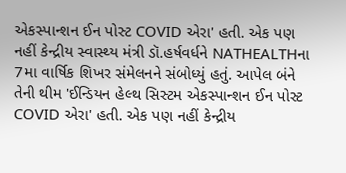એકસ્પાન્શન ઈન પોસ્ટ COVID એરા' હતી. એક પણ નહીં કેન્દ્રીય સ્વાસ્થ્ય મંત્રી ડૉ.હર્ષવર્ધને NATHEALTHના 7મા વાર્ષિક શિખર સંમેલનને સંબોધ્યું હતું. આપેલ બંને તેની થીમ 'ઈન્ડિયન હેલ્થ સિસ્ટમ એકસ્પાન્શન ઈન પોસ્ટ COVID એરા' હતી. એક પણ નહીં કેન્દ્રીય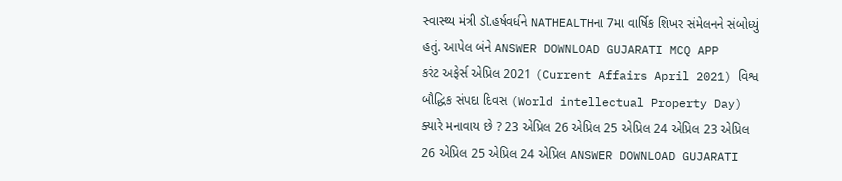સ્વાસ્થ્ય મંત્રી ડૉ.હર્ષવર્ધને NATHEALTHના 7મા વાર્ષિક શિખર સંમેલનને સંબોધ્યું હતું. આપેલ બંને ANSWER DOWNLOAD GUJARATI MCQ APP
કરંટ અફેર્સ એપ્રિલ 2021 (Current Affairs April 2021) વિશ્વ બૌદ્ધિક સંપદા દિવસ (World intellectual Property Day) ક્યારે મનાવાય છે ? 23 એપ્રિલ 26 એપ્રિલ 25 એપ્રિલ 24 એપ્રિલ 23 એપ્રિલ 26 એપ્રિલ 25 એપ્રિલ 24 એપ્રિલ ANSWER DOWNLOAD GUJARATI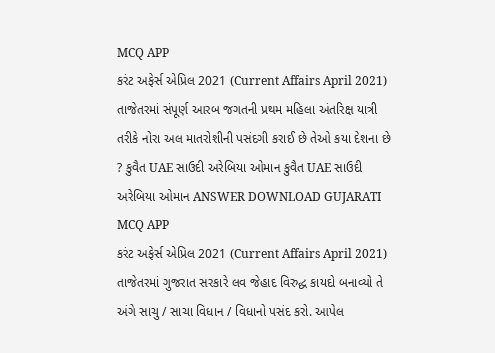MCQ APP
કરંટ અફેર્સ એપ્રિલ 2021 (Current Affairs April 2021) તાજેતરમાં સંપૂર્ણ આરબ જગતની પ્રથમ મહિલા અંતરિક્ષ યાત્રી તરીકે નોરા અલ માતરોશીની પસંદગી કરાઈ છે તેઓ કયા દેશના છે ? કુવૈત UAE સાઉદી અરેબિયા ઓમાન કુવૈત UAE સાઉદી અરેબિયા ઓમાન ANSWER DOWNLOAD GUJARATI MCQ APP
કરંટ અફેર્સ એપ્રિલ 2021 (Current Affairs April 2021) તાજેતરમાં ગુજરાત સરકારે લવ જેહાદ વિરુદ્ધ કાયદો બનાવ્યો તે અંગે સાચુ / સાચા વિધાન / વિધાનો પસંદ કરો. આપેલ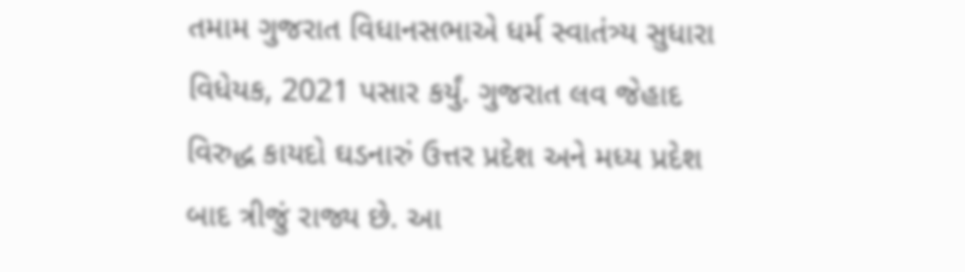તમામ ગુજરાત વિધાનસભાએ ધર્મ સ્વાતંત્ર્ય સુધારા વિધેયક, 2021 પસાર કર્યું. ગુજરાત લવ જેહાદ વિરુદ્ધ કાયદો ઘડનારું ઉત્તર પ્રદેશ અને મધ્ય પ્રદેશ બાદ ત્રીજું રાજ્ય છે. આ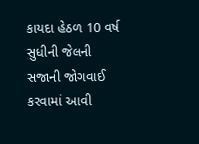કાયદા હેઠળ 10 વર્ષ સુધીની જેલની સજાની જોગવાઈ કરવામાં આવી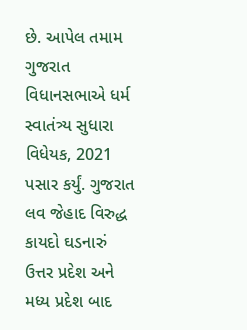છે. આપેલ તમામ ગુજરાત વિધાનસભાએ ધર્મ સ્વાતંત્ર્ય સુધારા વિધેયક, 2021 પસાર કર્યું. ગુજરાત લવ જેહાદ વિરુદ્ધ કાયદો ઘડનારું ઉત્તર પ્રદેશ અને મધ્ય પ્રદેશ બાદ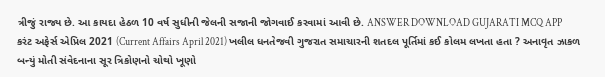ત્રીજું રાજ્ય છે. આ કાયદા હેઠળ 10 વર્ષ સુધીની જેલની સજાની જોગવાઈ કરવામાં આવી છે. ANSWER DOWNLOAD GUJARATI MCQ APP
કરંટ અફેર્સ એપ્રિલ 2021 (Current Affairs April 2021) ખલીલ ધનતેજવી ગુજરાત સમાચારની શતદલ પૂર્તિમાં કઈ કોલમ લખતા હતા ? અનાવૃત ઝાકળ બન્યું મોતી સંવેદનાના સૂર ત્રિકોણનો ચોથો ખૂણો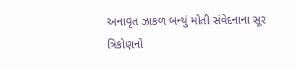અનાવૃત ઝાકળ બન્યું મોતી સંવેદનાના સૂર ત્રિકોણનો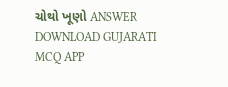ચોથો ખૂણો ANSWER DOWNLOAD GUJARATI MCQ APP